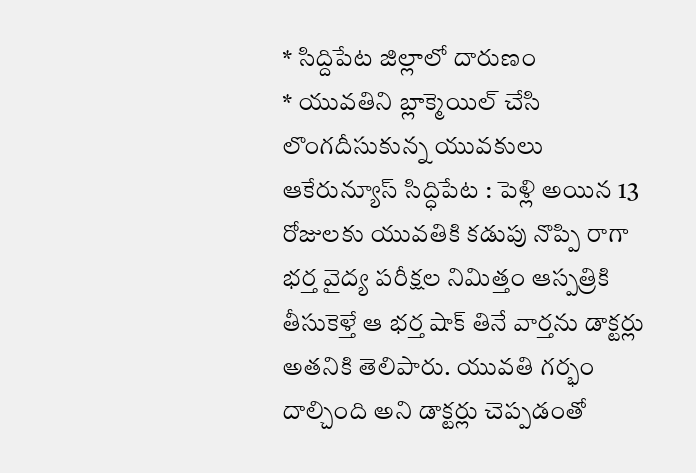* సిద్దిపేట జిల్లాలో దారుణం
* యువతిని బ్లాక్మెయిల్ చేసి లొంగదీసుకున్న యువకులు
ఆకేరున్యూస్ సిద్ధిపేట : పెళ్లి అయిన 13 రోజులకు యువతికి కడుపు నొప్పి రాగా భర్త వైద్య పరీక్షల నిమిత్తం ఆస్పత్రికి తీసుకెళ్తే ఆ భర్త షాక్ తినే వార్తను డాక్టర్లు అతనికి తెలిపారు. యువతి గర్భం దాల్చింది అని డాక్టర్లు చెప్పడంతో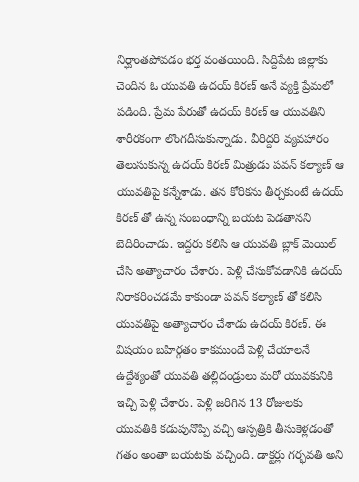నిర్ఘాంతపోవడం భర్త వంతయింది. సిద్దిపేట జిల్లాకు చెందిన ఓ యువతి ఉదయ్ కిరణ్ అనే వ్యక్తి ప్రేమలో పడింది. ప్రేమ పేరుతో ఉదయ్ కిరణ్ ఆ యువతిని శారీరకంగా లొంగదీసుకున్నాడు. వీరిద్దరి వ్యవహారం తెలుసుకున్న ఉదయ్ కిరణ్ మిత్రుడు పవన్ కల్యాణ్ ఆ యువతిపై కన్నేశాడు. తన కోరికను తీర్చకుంటే ఉదయ్ కిరణ్ తో ఉన్న సంబంధాన్ని బయట పెడతానని బెదిరించాడు. ఇద్దరు కలిసి ఆ యువతి బ్లాక్ మెయిల్ చేసి అత్యాచారం చేశారు. పెళ్లి చేసుకోవడానికి ఉదయ్ నిరాకరించడమే కాకుండా పవన్ కల్యాణ్ తో కలిసి యువతిపై అత్యాచారం చేశాడు ఉదయ్ కిరణ్. ఈ విషయం బహిర్గతం కాకముందే పెళ్లి చేయాలనే ఉద్దేశ్యంతో యువతి తల్లిదండ్రులు మరో యువకునికి ఇచ్చి పెళ్లి చేశారు. పెళ్లి జరిగిన 13 రోజులకు యువతికి కడుపునొప్పి వచ్చి ఆస్పత్రికి తీసుకెళ్లడంతో గతం అంతా బయటకు వచ్చింది. డాక్టర్లు గర్భవతి అని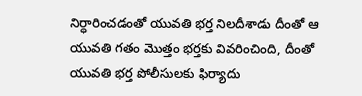నిర్ధారించడంతో యువతి భర్త నిలదీశాడు దీంతో ఆ యువతి గతం మొత్తం భర్తకు వివరించింది, దీంతో యువతి భర్త పోలీసులకు ఫిర్యాదు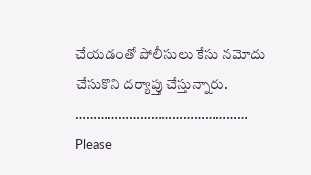చేయడంతో పోలీసులు కేసు నమోదు చేసుకొని దర్యాప్తు చేస్తున్నారు.
…………………………………………
Please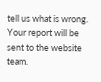tell us what is wrong. Your report will be sent to the website team.